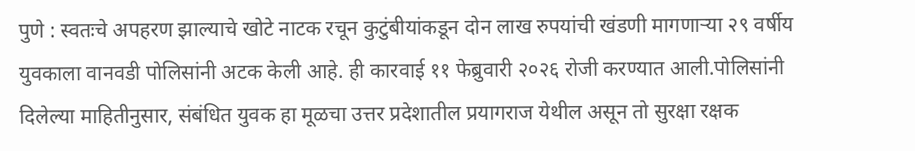पुणे : स्वतःचे अपहरण झाल्याचे खोटे नाटक रचून कुटुंबीयांकडून दोन लाख रुपयांची खंडणी मागणाऱ्या २९ वर्षीय युवकाला वानवडी पोलिसांनी अटक केली आहे. ही कारवाई ११ फेब्रुवारी २०२६ रोजी करण्यात आली.पोलिसांनी दिलेल्या माहितीनुसार, संबंधित युवक हा मूळचा उत्तर प्रदेशातील प्रयागराज येथील असून तो सुरक्षा रक्षक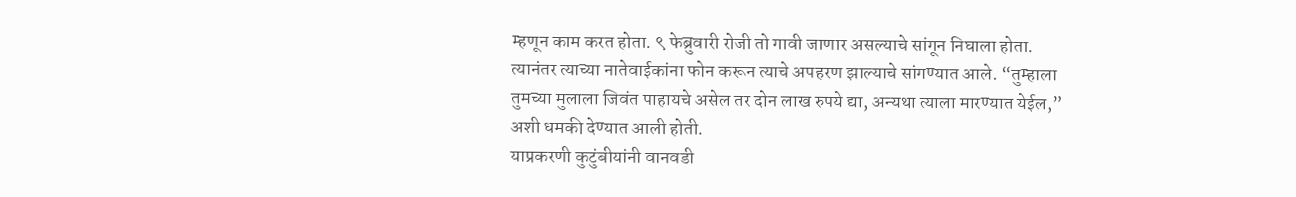म्हणून काम करत होता. ९ फेब्रुवारी रोजी तो गावी जाणार असल्याचे सांगून निघाला होता. त्यानंतर त्याच्या नातेवाईकांना फोन करून त्याचे अपहरण झाल्याचे सांगण्यात आले. “तुम्हाला तुमच्या मुलाला जिवंत पाहायचे असेल तर दोन लाख रुपये द्या, अन्यथा त्याला मारण्यात येईल,” अशी धमकी देण्यात आली होती.
याप्रकरणी कुटुंबीयांनी वानवडी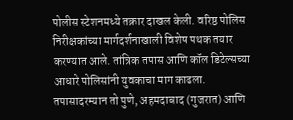पोलीस स्टेशनमध्ये तक्रार दाखल केली. वरिष्ठ पोलिस निरीक्षकांच्या मार्गदर्शनाखाली विशेष पथक तयार करण्यात आले. तांत्रिक तपास आणि कॉल डिटेल्सच्या आधारे पोलिसांनी युवकाचा माग काढला. तपासादरम्यान तो पुणे, अहमदाबाद (गुजरात) आणि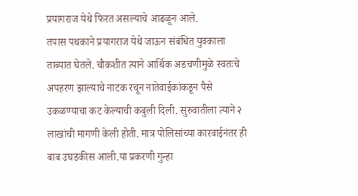प्रयागराज येथे फिरत असल्याचे आढळून आले.
तपास पथकाने प्रयागराज येथे जाऊन संबंधित युवकाला ताब्यात घेतले. चौकशीत त्याने आर्थिक अडचणीमुळे स्वतःचे अपहरण झाल्याचे नाटक रचून नातेवाईकांकडून पैसे उकळण्याचा कट केल्याची कबुली दिली. सुरुवातीला त्याने २ लाखांची मागणी केली होती. मात्र पोलिसांच्या कारवाईनंतर ही बाब उघडकीस आली.या प्रकरणी गुन्हा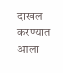दाखल करण्यात आला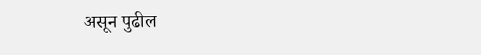असून पुढील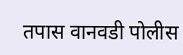तपास वानवडी पोलीस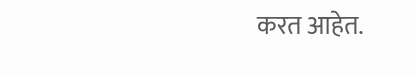करत आहेत.